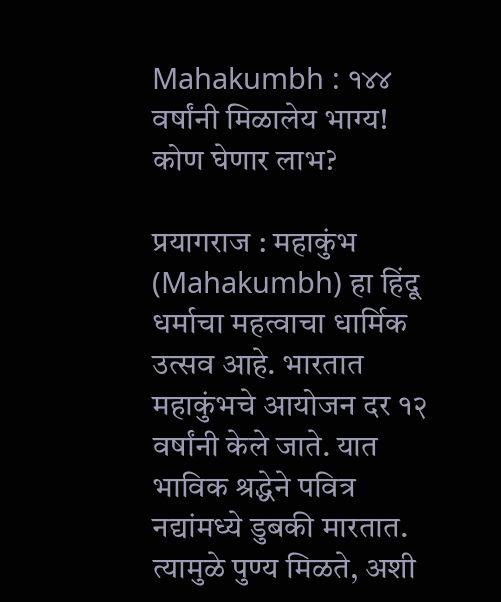Mahakumbh : १४४ वर्षांनी मिळालेय भाग्य! कोण घेणार लाभ?

प्रयागराज : महाकुंभ (Mahakumbh) हा हिंदू धर्माचा महत्वाचा धार्मिक उत्सव आहे. भारतात महाकुंभचे आयोजन दर १२ वर्षांनी केले जाते. यात भाविक श्रद्धेने पवित्र नद्यांमध्ये डुबकी मारतात. त्यामुळे पुण्य मिळते, अशी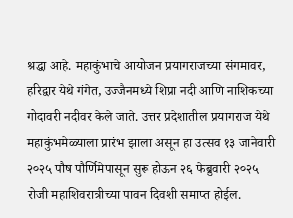श्रद्धा आहे. महाकुंभाचे आयोजन प्रयागराजच्या संगमावर, हरिद्वार येथे गंगेत, उज्जैनमध्ये शिप्रा नदी आणि नाशिकच्या गोदावरी नदीवर केले जाते. उत्तर प्रदेशातील प्रयागराज येथे महाकुंभमेळ्याला प्रारंभ झाला असून हा उत्सव १३ जानेवारी २०२५ पौष पौर्णिमेपासून सुरू होऊन २६ फेब्रुवारी २०२५ रोजी महाशिवरात्रीच्या पावन दिवशी समाप्त होईल.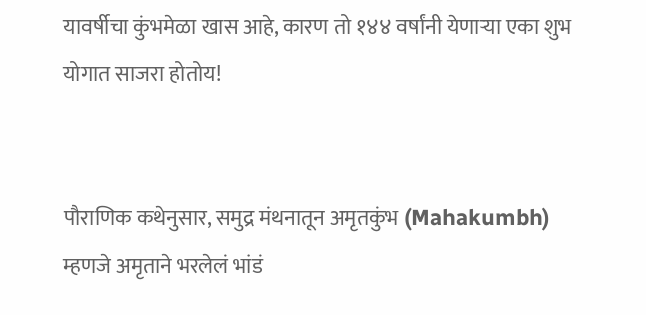यावर्षीचा कुंभमेळा खास आहे, कारण तो १४४ वर्षांनी येणाऱ्या एका शुभ योगात साजरा होतोय!


पौराणिक कथेनुसार, समुद्र मंथनातून अमृतकुंभ (Mahakumbh) म्हणजे अमृताने भरलेलं भांडं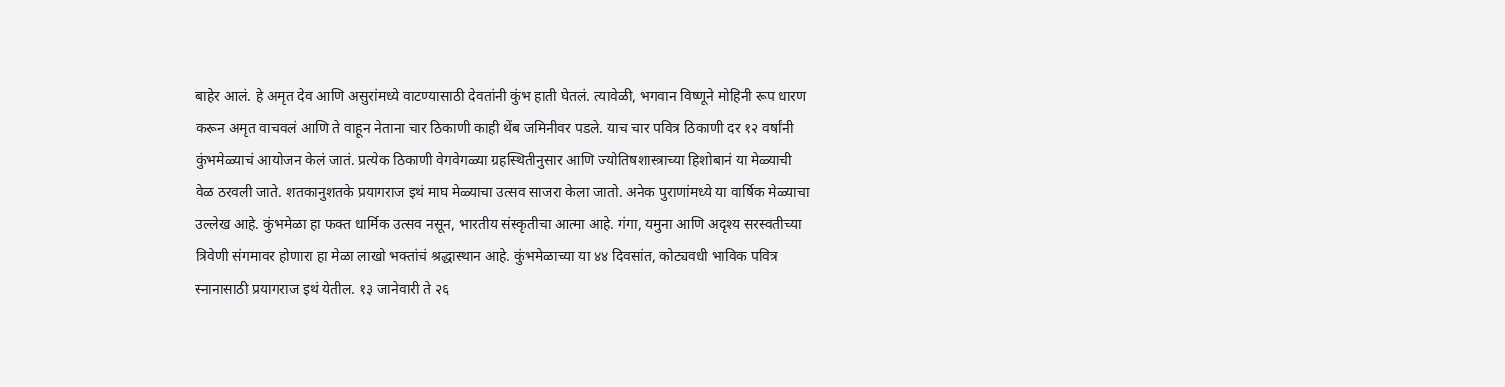बाहेर आलं. हे अमृत देव आणि असुरांमध्ये वाटण्यासाठी देवतांनी कुंभ हाती घेतलं. त्यावेळी, भगवान विष्णूने मोहिनी रूप धारण करून अमृत वाचवलं आणि ते वाहून नेताना चार ठिकाणी काही थेंब जमिनीवर पडले. याच चार पवित्र ठिकाणी दर १२ वर्षांनी कुंभमेळ्याचं आयोजन केलं जातं. प्रत्येक ठिकाणी वेगवेगळ्या ग्रहस्थितीनुसार आणि ज्योतिषशास्त्राच्या हिशोबानं या मेळ्याची वेळ ठरवली जाते. शतकानुशतके प्रयागराज इथं माघ मेळ्याचा उत्सव साजरा केला जातो. अनेक पुराणांमध्ये या वार्षिक मेळ्याचा उल्लेख आहे. कुंभमेळा हा फक्त धार्मिक उत्सव नसून, भारतीय संस्कृतीचा आत्मा आहे. गंगा, यमुना आणि अदृश्य सरस्वतीच्या त्रिवेणी संगमावर होणारा हा मेळा लाखो भक्तांचं श्रद्धास्थान आहे. कुंभमेळाच्या या ४४ दिवसांत, कोट्यवधी भाविक पवित्र स्नानासाठी प्रयागराज इथं येतील. १३ जानेवारी ते २६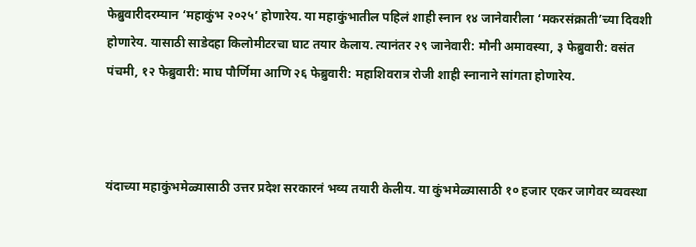फेब्रुवारीदरम्यान ‘महाकुंभ २०२५’ होणारेय. या महाकुंभातील पहिलं शाही स्नान १४ जानेवारीला ‘मकरसंक्राती’च्या दिवशी होणारेय. यासाठी साडेदहा किलोमीटरचा घाट तयार केलाय. त्यानंतर २९ जानेवारी: मौनी अमावस्या, ३ फेब्रुवारी: वसंत पंचमी, १२ फेब्रुवारी: माघ पौर्णिमा आणि २६ फेब्रुवारी: महाशिवरात्र रोजी शाही स्नानाने सांगता होणारेय.



यंदाच्या महाकुंभमेळ्यासाठी उत्तर प्रदेश सरकारनं भव्य तयारी केलीय. या कुंभमेळ्यासाठी १० हजार एकर जागेवर व्यवस्था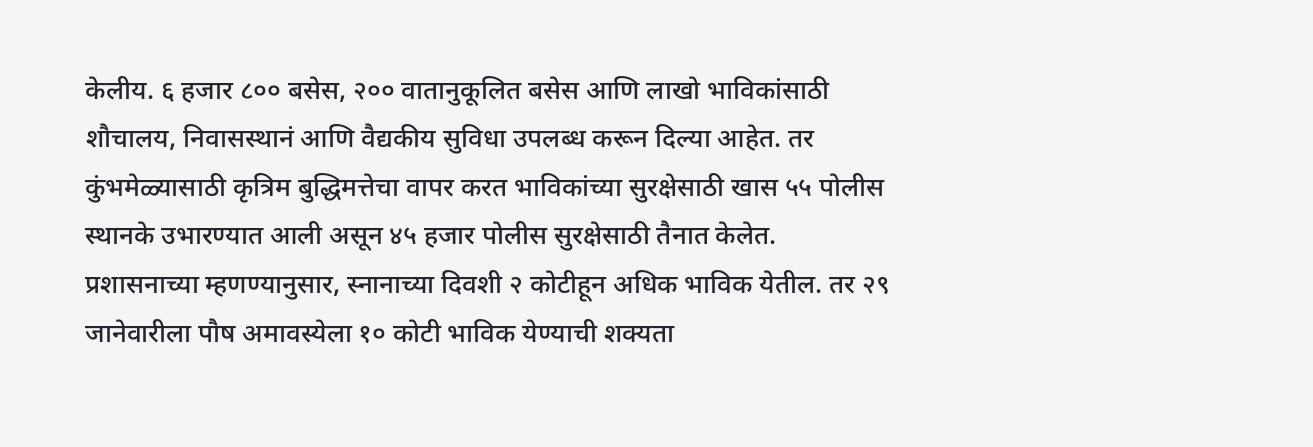केलीय. ६ हजार ८०० बसेस, २०० वातानुकूलित बसेस आणि लाखो भाविकांसाठी शौचालय, निवासस्थानं आणि वैद्यकीय सुविधा उपलब्ध करून दिल्या आहेत. तर कुंभमेळ्यासाठी कृत्रिम बुद्धिमत्तेचा वापर करत भाविकांच्या सुरक्षेसाठी खास ५५ पोलीस स्थानके उभारण्यात आली असून ४५ हजार पोलीस सुरक्षेसाठी तैनात केलेत. प्रशासनाच्या म्हणण्यानुसार, स्नानाच्या दिवशी २ कोटीहून अधिक भाविक येतील. तर २९ जानेवारीला पौष अमावस्येला १० कोटी भाविक येण्याची शक्यता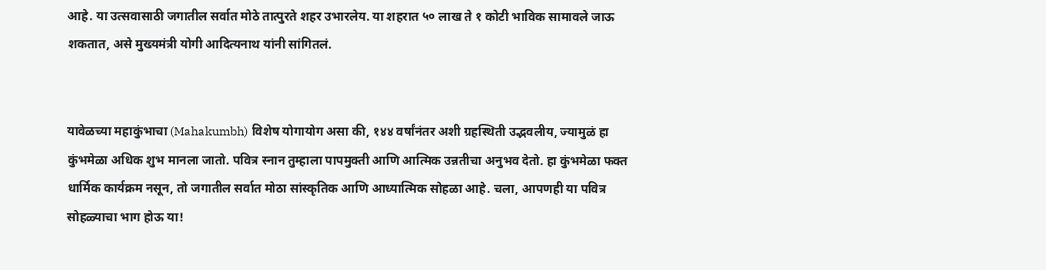आहे. या उत्सवासाठी जगातील सर्वात मोठे तात्पुरते शहर उभारलेय. या शहरात ५० लाख ते १ कोटी भाविक सामावले जाऊ शकतात, असे मुख्यमंत्री योगी आदित्यनाथ यांनी सांगितलं.


यावेळच्या महाकुंभाचा (Mahakumbh) विशेष योगायोग असा की, १४४ वर्षांनंतर अशी ग्रहस्थिती उद्भवलीय, ज्यामुळं हा कुंभमेळा अधिक शुभ मानला जातो. पवित्र स्नान तुम्हाला पापमुक्ती आणि आत्मिक उन्नतीचा अनुभव देतो. हा कुंभमेळा फक्त धार्मिक कार्यक्रम नसून, तो जगातील सर्वात मोठा सांस्कृतिक आणि आध्यात्मिक सोहळा आहे. चला, आपणही या पवित्र सोहळ्याचा भाग होऊ या!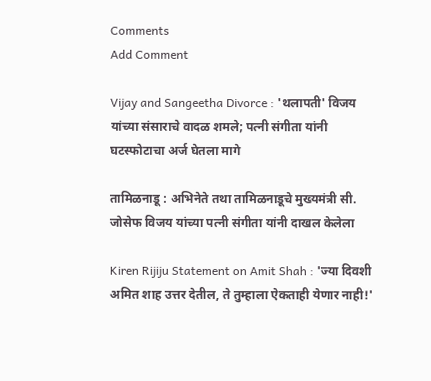Comments
Add Comment

Vijay and Sangeetha Divorce : 'थलापती' विजय यांच्या संसाराचे वादळ शमले; पत्नी संगीता यांनी घटस्फोटाचा अर्ज घेतला मागे

तामिळनाडू : अभिनेते तथा तामिळनाडूचे मुख्यमंत्री सी. जोसेफ विजय यांच्या पत्नी संगीता यांनी दाखल केलेला

Kiren Rijiju Statement on Amit Shah : 'ज्या दिवशी अमित शाह उत्तर देतील, ते तुम्हाला ऐकताही येणार नाही!'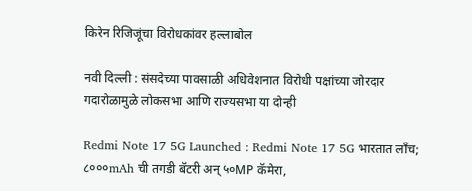किरेन रिजिजूंचा विरोधकांवर हल्लाबोल

नवी दिल्ली : संसदेच्या पावसाळी अधिवेशनात विरोधी पक्षांच्या जोरदार गदारोळामुळे लोकसभा आणि राज्यसभा या दोन्ही

Redmi Note 17 5G Launched : Redmi Note 17 5G भारतात लाँच; ८०००mAh ची तगडी बॅटरी अन् ५०MP कॅमेरा,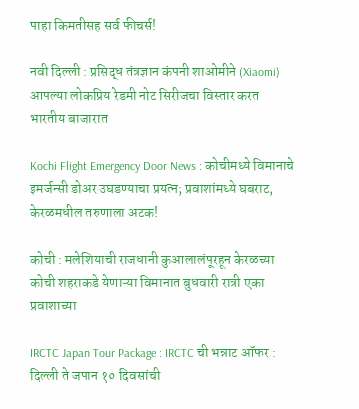पाहा किमतीसह सर्व फीचर्स!

नवी दिल्ली : प्रसिद्ध तंत्रज्ञान कंपनी शाओमीने (Xiaomi) आपल्या लोकप्रिय रेडमी नोट सिरीजचा विस्तार करत भारतीय बाजारात

Kochi Flight Emergency Door News : कोचीमध्ये विमानाचे इमर्जन्सी डोअर उघडण्याचा प्रयत्न; प्रवाशांमध्ये घबराट, केरळमधील तरुणाला अटक!

कोची : मलेशियाची राजधानी कुआलालंपूरहून केरळच्या कोची शहराकडे येणाऱ्या विमानात बुधवारी रात्री एका प्रवाशाच्या

IRCTC Japan Tour Package : IRCTC ची भन्नाट ऑफर : दिल्ली ते जपान १० दिवसांची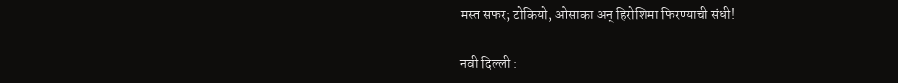मस्त सफर; टोकियो, ओसाका अन् हिरोशिमा फिरण्याची संधी!

नवी दिल्ली :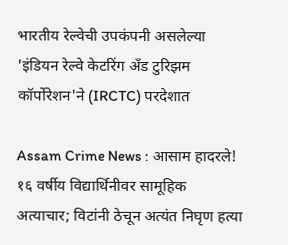भारतीय रेल्वेची उपकंपनी असलेल्या 'इंडियन रेल्वे केटरिंग अँड टुरिझम कॉर्पोरेशन'ने (IRCTC) परदेशात

Assam Crime News : आसाम हादरले! १६ वर्षीय विद्यार्थिनीवर सामूहिक अत्याचार; विटांनी ठेचून अत्यंत निघृण हत्या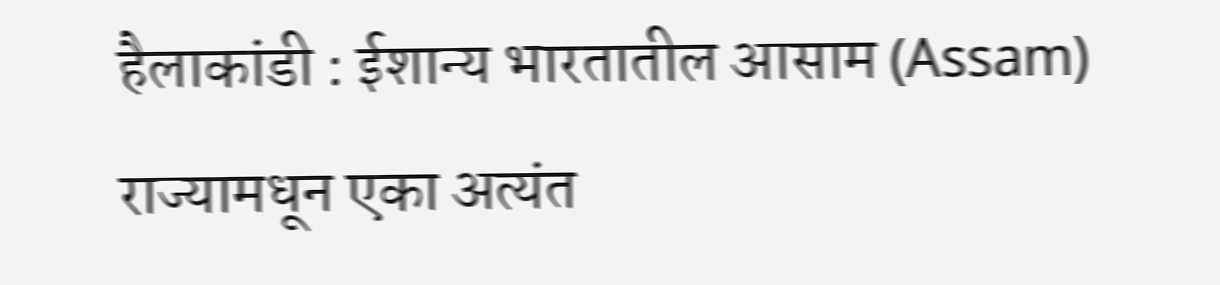हैलाकांडी : ईशान्य भारतातील आसाम (Assam) राज्यामधून एका अत्यंत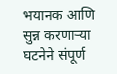भयानक आणि सुन्न करणाऱ्या घटनेने संपूर्ण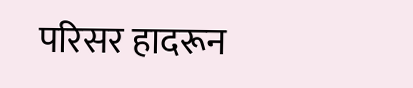परिसर हादरून